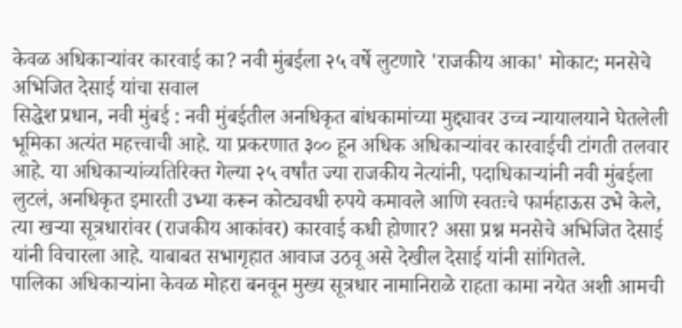केवळ अधिकाऱ्यांवर कारवाई का? नवी मुंबईला २५ वर्षे लुटणारे 'राजकीय आका' मोकाट; मनसेचे अभिजित देसाई यांचा सवाल
सिद्धेश प्रधान, नवी मुंबई : नवी मुंबईतील अनधिकृत बांधकामांच्या मुद्द्यावर उच्च न्यायालयाने घेतलेली भूमिका अत्यंत महत्त्वाची आहे. या प्रकरणात ३०० हून अधिक अधिकाऱ्यांवर कारवाईची टांगती तलवार आहे. या अधिकाऱ्यांव्यतिरिक्त गेल्या २५ वर्षांत ज्या राजकीय नेत्यांनी, पदाधिकाऱ्यांनी नवी मुंबईला लुटलं, अनधिकृत इमारती उभ्या करून कोट्यवधी रुपये कमावले आणि स्वतःचे फार्महाऊस उभे केले, त्या खऱ्या सूत्रधारांवर (राजकीय आकांवर) कारवाई कधी होणार? असा प्रश्न मनसेचे अभिजित देसाई यांनी विचारला आहे. याबाबत सभागृहात आवाज उठवू असे देखील देसाई यांनी सांगितले.
पालिका अधिकाऱ्यांना केवळ मोहरा बनवून मुख्य सूत्रधार नामानिराळे राहता कामा नयेत अशी आमची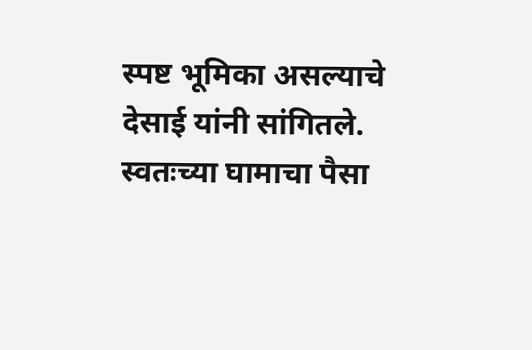स्पष्ट भूमिका असल्याचे देसाई यांनी सांगितले. स्वतःच्या घामाचा पैसा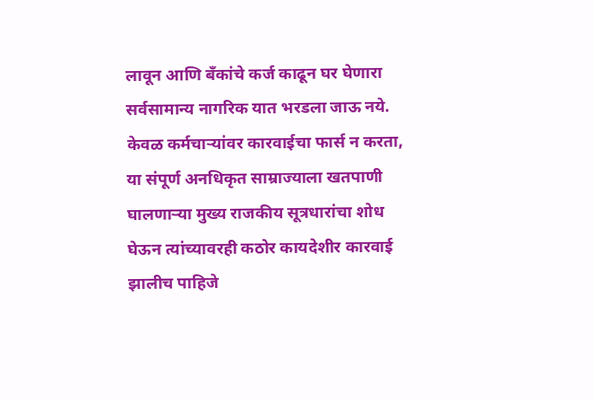लावून आणि बँकांचे कर्ज काढून घर घेणारा सर्वसामान्य नागरिक यात भरडला जाऊ नये. केवळ कर्मचाऱ्यांवर कारवाईचा फार्स न करता, या संपूर्ण अनधिकृत साम्राज्याला खतपाणी घालणाऱ्या मुख्य राजकीय सूत्रधारांचा शोध घेऊन त्यांच्यावरही कठोर कायदेशीर कारवाई झालीच पाहिजे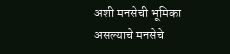अशी मनसेची भूमिका असल्याचे मनसेचे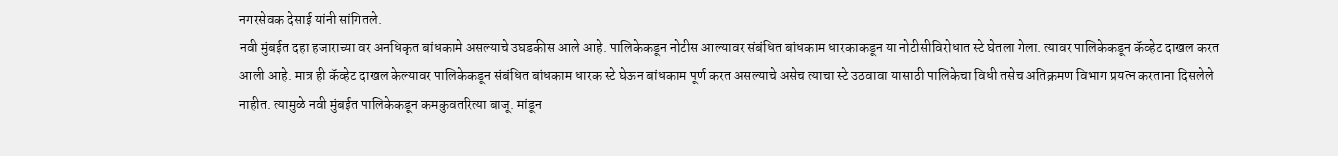नगरसेवक देसाई यांनी सांगितले.
नवी मुंबईत दहा हजाराच्या वर अनधिकृत बांधकामे असल्याचे उघडकीस आले आहे. पालिकेकडून नोटीस आल्यावर संबंधित बांधकाम धारकाकडून या नोटीसीविरोधात स्टे घेतला गेला. त्यावर पालिकेकडून कॅव्हेट दाखल करत आली आहे. मात्र ही कॅव्हेट दाखल केल्यावर पालिकेकडून संबंधित बांधकाम धारक स्टे घेऊन बांधकाम पूर्ण करत असल्याचे असेच त्याचा स्टे उठवावा यासाठी पालिकेचा विधी तसेच अतिक्रमण विभाग प्रयत्न करताना दिसलेले नाहीत. त्यामुळे नवी मुंबईत पालिकेकडून कमकुवतरित्या बाजू. मांडून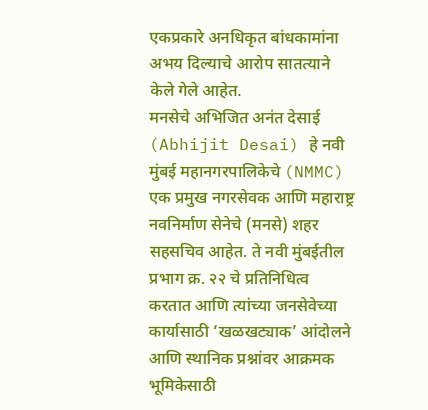एकप्रकारे अनधिकृत बांधकामांना अभय दिल्याचे आरोप सातत्याने केले गेले आहेत.
मनसेचे अभिजित अनंत देसाई (Abhijit Desai) हे नवी मुंबई महानगरपालिकेचे (NMMC) एक प्रमुख नगरसेवक आणि महाराष्ट्र नवनिर्माण सेनेचे (मनसे) शहर सहसचिव आहेत. ते नवी मुंबईतील प्रभाग क्र. २२ चे प्रतिनिधित्व करतात आणि त्यांच्या जनसेवेच्या कार्यासाठी ‘खळखट्याक’ आंदोलने आणि स्थानिक प्रश्नांवर आक्रमक भूमिकेसाठी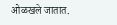ओळखले जातात.